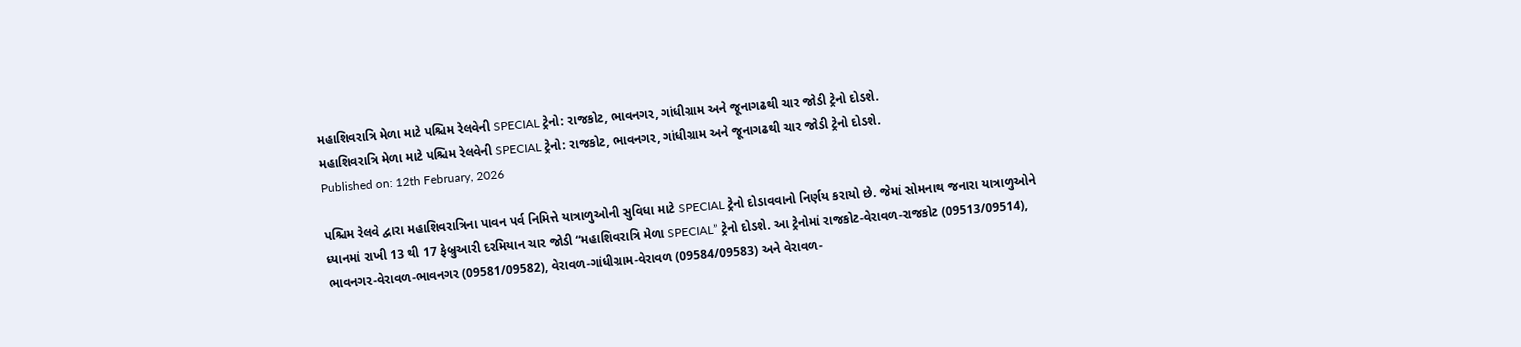મહાશિવરાત્રિ મેળા માટે પશ્ચિમ રેલવેની SPECIAL ટ્રેનો: રાજકોટ, ભાવનગર, ગાંધીગ્રામ અને જૂનાગઢથી ચાર જોડી ટ્રેનો દોડશે.
મહાશિવરાત્રિ મેળા માટે પશ્ચિમ રેલવેની SPECIAL ટ્રેનો: રાજકોટ, ભાવનગર, ગાંધીગ્રામ અને જૂનાગઢથી ચાર જોડી ટ્રેનો દોડશે.
Published on: 12th February, 2026

પશ્ચિમ રેલવે દ્વારા મહાશિવરાત્રિના પાવન પર્વ નિમિત્તે યાત્રાળુઓની સુવિધા માટે SPECIAL ટ્રેનો દોડાવવાનો નિર્ણય કરાયો છે. જેમાં સોમનાથ જનારા યાત્રાળુઓને ધ્યાનમાં રાખી 13 થી 17 ફેબ્રુઆરી દરમિયાન ચાર જોડી “મહાશિવરાત્રિ મેળા SPECIAL” ટ્રેનો દોડશે. આ ટ્રેનોમાં રાજકોટ-વેરાવળ-રાજકોટ (09513/09514), ભાવનગર-વેરાવળ-ભાવનગર (09581/09582), વેરાવળ-ગાંધીગ્રામ-વેરાવળ (09584/09583) અને વેરાવળ-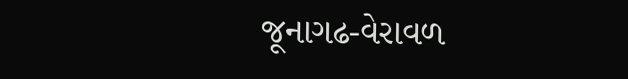જૂનાગઢ-વેરાવળ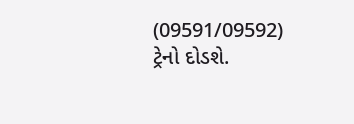(09591/09592) ટ્રેનો દોડશે.